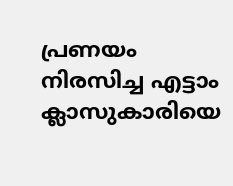പ്രണയം നിരസിച്ച എട്ടാം ക്ലാസുകാരിയെ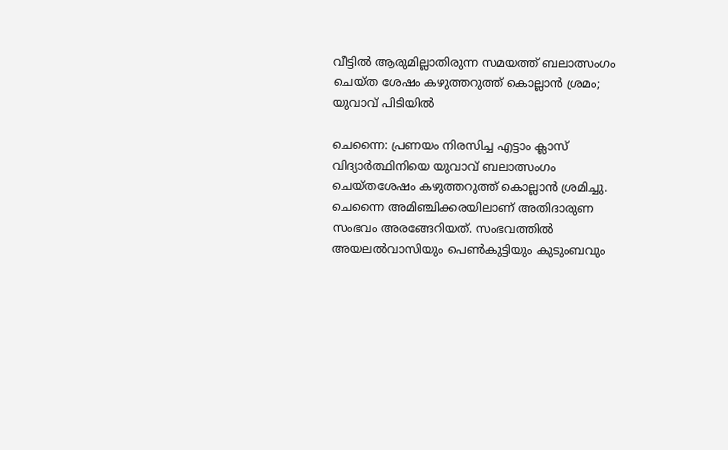വീട്ടില്‍ ആരുമില്ലാതിരുന്ന സമയത്ത് ബലാത്സംഗം ചെയ്ത ശേഷം കഴുത്തറുത്ത് കൊല്ലാന്‍ ശ്രമം; യുവാവ് പിടിയില്‍

ചെന്നൈ: പ്രണയം നിരസിച്ച എട്ടാം ക്ലാസ് വിദ്യാര്‍ത്ഥിനിയെ യുവാവ് ബലാത്സംഗം ചെയ്തശേഷം കഴുത്തറുത്ത് കൊല്ലാന്‍ ശ്രമിച്ചു. ചെന്നൈ അമിഞ്ചിക്കരയിലാണ് അതിദാരുണ സംഭവം അരങ്ങേറിയത്. സംഭവത്തില്‍ അയലല്‍വാസിയും പെണ്‍കുട്ടിയും കുടുംബവും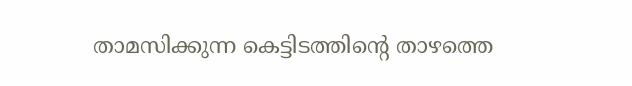താമസിക്കുന്ന കെട്ടിടത്തിന്റെ താഴത്തെ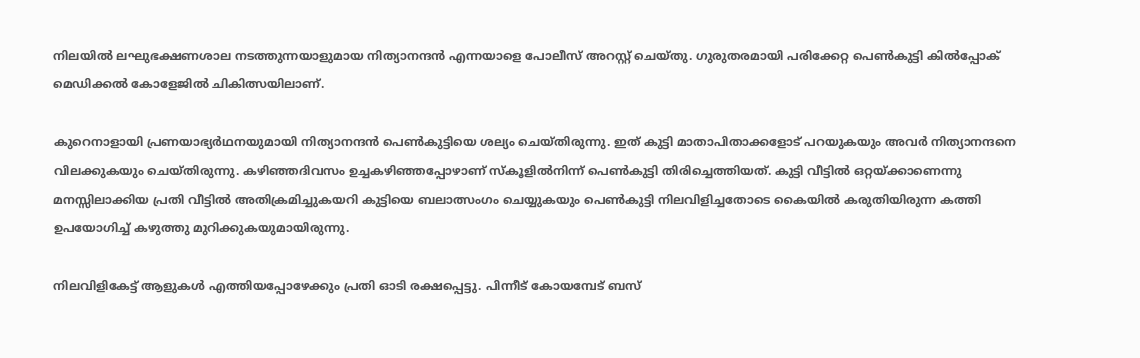നിലയില്‍ ലഘുഭക്ഷണശാല നടത്തുന്നയാളുമായ നിത്യാനന്ദന്‍ എന്നയാളെ പോലീസ് അറസ്റ്റ് ചെയ്തു. ഗുരുതരമായി പരിക്കേറ്റ പെണ്‍കുട്ടി കില്‍പ്പോക് മെഡിക്കല്‍ കോളേജില്‍ ചികിത്സയിലാണ്.

കുറെനാളായി പ്രണയാഭ്യര്‍ഥനയുമായി നിത്യാനന്ദന്‍ പെണ്‍കുട്ടിയെ ശല്യം ചെയ്തിരുന്നു. ഇത് കുട്ടി മാതാപിതാക്കളോട് പറയുകയും അവര്‍ നിത്യാനന്ദനെ വിലക്കുകയും ചെയ്തിരുന്നു. കഴിഞ്ഞദിവസം ഉച്ചകഴിഞ്ഞപ്പോഴാണ് സ്‌കൂളില്‍നിന്ന് പെണ്‍കുട്ടി തിരിച്ചെത്തിയത്. കുട്ടി വീട്ടില്‍ ഒറ്റയ്ക്കാണെന്നു മനസ്സിലാക്കിയ പ്രതി വീട്ടില്‍ അതിക്രമിച്ചുകയറി കുട്ടിയെ ബലാത്സംഗം ചെയ്യുകയും പെണ്‍കുട്ടി നിലവിളിച്ചതോടെ കൈയില്‍ കരുതിയിരുന്ന കത്തി ഉപയോഗിച്ച് കഴുത്തു മുറിക്കുകയുമായിരുന്നു.

നിലവിളികേട്ട് ആളുകള്‍ എത്തിയപ്പോഴേക്കും പ്രതി ഓടി രക്ഷപ്പെട്ടു. പിന്നീട് കോയമ്പേട് ബസ്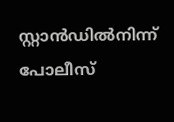സ്റ്റാന്‍ഡില്‍നിന്ന് പോലീസ്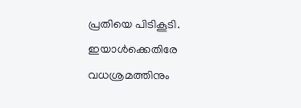പ്രതിയെ പിടികൂടി. ഇയാള്‍ക്കെതിരേ വധശ്രമത്തിനും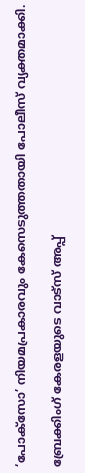‘പോക്സോ’ നിയമപ്രകാരവും കേസെടുത്തതായി പോലീസ് വ്യക്തമാക്കി.

ബ്രേക്കിംഗ് കേരളയുടെ വാട്സ് അപ്പ്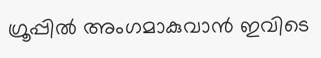ഗ്രൂപ്പിൽ അംഗമാകുവാൻ ഇവിടെ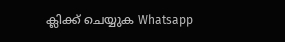ക്ലിക്ക് ചെയ്യുക Whatsapp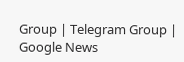Group | Telegram Group | Google News